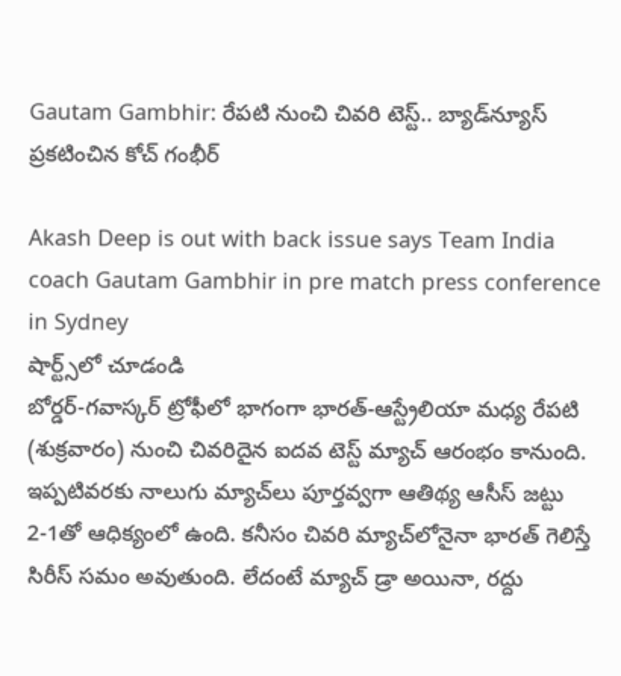Gautam Gambhir: రేపటి నుంచి చివరి టెస్ట్.. బ్యాడ్‌న్యూస్ ప్రకటించిన కోచ్ గంభీర్

Akash Deep is out with back issue says Team India coach Gautam Gambhir in pre match press conference in Sydney
షార్ట్స్‌లో చూడండి
బోర్డర్-గవాస్కర్ ట్రోఫీలో భాగంగా భారత్-ఆస్ట్రేలియా మధ్య రేపటి (శుక్రవారం) నుంచి చివరిదైన ఐదవ టెస్ట్ మ్యాచ్ ఆరంభం కానుంది. ఇప్పటివరకు నాలుగు మ్యాచ్‌లు పూర్తవ్వగా ఆతిథ్య ఆసీస్ జట్టు 2-1తో ఆధిక్యంలో ఉంది. కనీసం చివరి మ్యాచ్‌లోనైనా భారత్ గెలిస్తే సిరీస్ సమం అవుతుంది. లేదంటే మ్యాచ్ డ్రా అయినా, రద్దు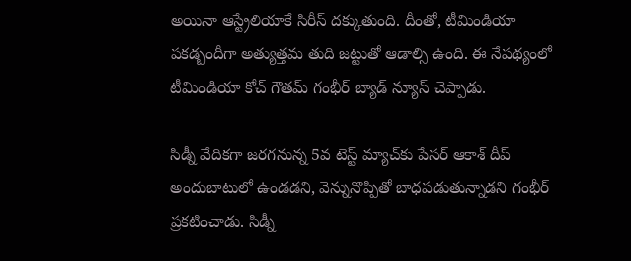అయినా ఆస్ట్రేలియాకే సిరీస్ దక్కుతుంది. దీంతో, టీమిండియా పకడ్బందీగా అత్యుత్తమ తుది జట్టుతో ఆడాల్సి ఉంది. ఈ నేపథ్యంలో టీమిండియా కోచ్ గౌతమ్ గంభీర్ బ్యాడ్ న్యూస్ చెప్పాడు.

సిడ్నీ వేదికగా జరగనున్న 5వ టెస్ట్ మ్యాచ్‌కు పేసర్ ఆకాశ్ దీప్ అందుబాటులో ఉండడని, వెన్నునొప్పితో బాధపడుతున్నాడని గంభీర్ ప్రకటించాడు. సిడ్నీ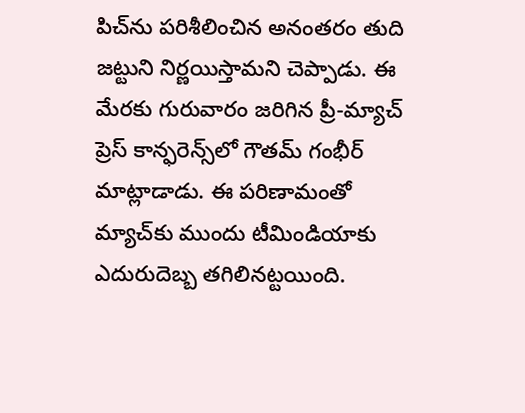పిచ్‌ను పరిశీలించిన అనంతరం తుది జట్టుని నిర్ణయిస్తామని చెప్పాడు. ఈ మేరకు గురువారం జరిగిన ప్రీ-మ్యాచ్ ప్రెస్ కాన్ఫరెన్స్‌లో గౌతమ్ గంభీర్ మాట్లాడాడు. ఈ పరిణామంతో మ్యాచ్‌కు ముందు టీమిండియాకు ఎదురుదెబ్బ తగిలినట్టయింది.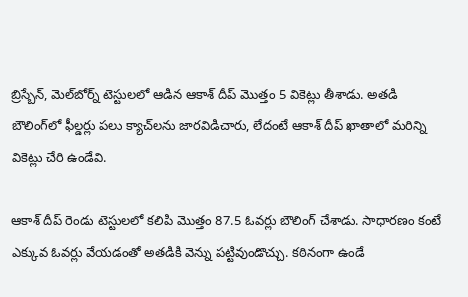బ్రిస్బేన్, మెల్‌బోర్న్‌ టెస్టులలో ఆడిన ఆకాశ్ దీప్ మొత్తం 5 వికెట్లు తీశాడు. అతడి బౌలింగ్‌లో ఫీల్డర్లు పలు క్యాచ్‌లను జారవిడిచారు, లేదంటే ఆకాశ్ దీప్ ఖాతాలో మరిన్ని వికెట్లు చేరి ఉండేవి.

ఆకాశ్ దీప్ రెండు టెస్టులలో కలిపి మొత్తం 87.5 ఓవర్లు బౌలింగ్ చేశాడు. సాధారణం కంటే ఎక్కువ ఓవర్లు వేయడంతో అతడికి వెన్ను పట్టివుండొచ్చు. కఠినంగా ఉండే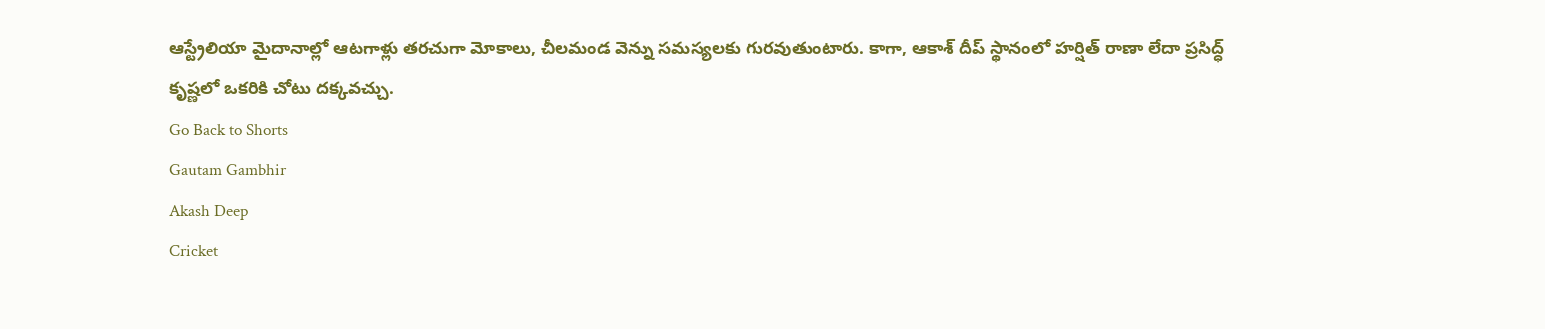ఆస్ట్రేలియా మైదానాల్లో ఆటగాళ్లు తరచుగా మోకాలు, చీలమండ వెన్ను సమస్యలకు గురవుతుంటారు. కాగా, ఆకాశ్ దీప్ స్థానంలో హర్షిత్ రాణా లేదా ప్రసిద్ధ్ కృష్ణలో ఒకరికి చోటు దక్కవచ్చు.
Go Back to Shorts
Gautam Gambhir
Akash Deep
Cricket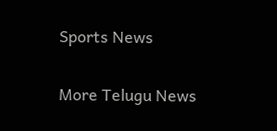Sports News

More Telugu News